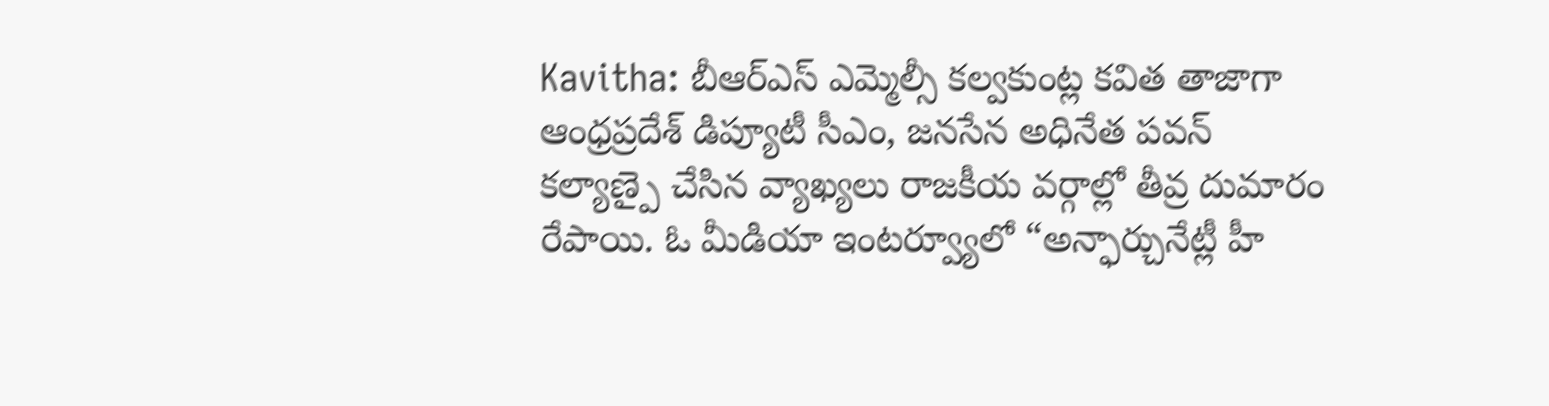Kavitha: బీఆర్ఎస్ ఎమ్మెల్సీ కల్వకుంట్ల కవిత తాజాగా ఆంధ్రప్రదేశ్ డిప్యూటీ సీఎం, జనసేన అధినేత పవన్ కల్యాణ్పై చేసిన వ్యాఖ్యలు రాజకీయ వర్గాల్లో తీవ్ర దుమారం రేపాయి. ఓ మీడియా ఇంటర్వ్యూలో “అన్ఫార్చునేట్లీ హీ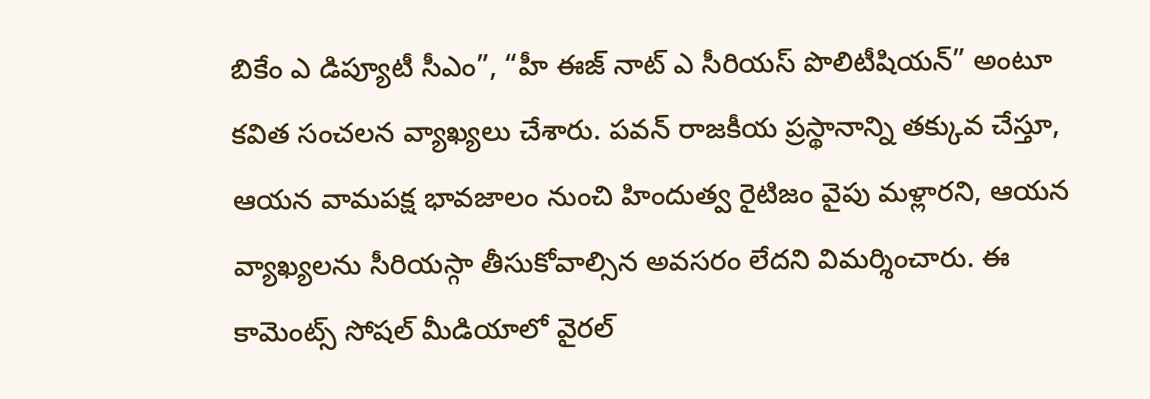బికేం ఎ డిప్యూటీ సీఎం”, “హీ ఈజ్ నాట్ ఎ సీరియస్ పొలిటీషియన్” అంటూ కవిత సంచలన వ్యాఖ్యలు చేశారు. పవన్ రాజకీయ ప్రస్థానాన్ని తక్కువ చేస్తూ, ఆయన వామపక్ష భావజాలం నుంచి హిందుత్వ రైటిజం వైపు మళ్లారని, ఆయన వ్యాఖ్యలను సీరియస్గా తీసుకోవాల్సిన అవసరం లేదని విమర్శించారు. ఈ కామెంట్స్ సోషల్ మీడియాలో వైరల్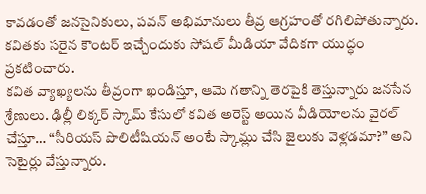కావడంతో జనసైనికులు, పవన్ అభిమానులు తీవ్ర ఆగ్రహంతో రగిలిపోతున్నారు. కవితకు సరైన కౌంటర్ ఇచ్చేందుకు సోషల్ మీడియా వేదికగా యుద్ధం ప్రకటించారు.
కవిత వ్యాఖ్యలను తీవ్రంగా ఖండిస్తూ, ఆమె గతాన్ని తెరపైకి తెస్తున్నారు జనసేన శ్రేణులు. ఢిల్లీ లిక్కర్ స్కామ్ కేసులో కవిత అరెస్ట్ అయిన వీడియోలను వైరల్ చేస్తూ… “సీరియస్ పొలిటీషియన్ అంటే స్కామ్లు చేసి జైలుకు వెళ్లడమా?” అని సెటైర్లు వేస్తున్నారు.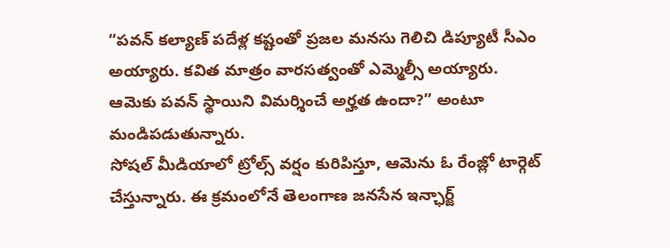“పవన్ కల్యాణ్ పదేళ్ల కష్టంతో ప్రజల మనసు గెలిచి డిప్యూటీ సీఎం అయ్యారు. కవిత మాత్రం వారసత్వంతో ఎమ్మెల్సీ అయ్యారు. ఆమెకు పవన్ స్థాయిని విమర్శించే అర్హత ఉందా?” అంటూ మండిపడుతున్నారు.
సోషల్ మీడియాలో ట్రోల్స్ వర్షం కురిపిస్తూ, ఆమెను ఓ రేంజ్లో టార్గెట్ చేస్తున్నారు. ఈ క్రమంలోనే తెలంగాణ జనసేన ఇన్ఛార్జ్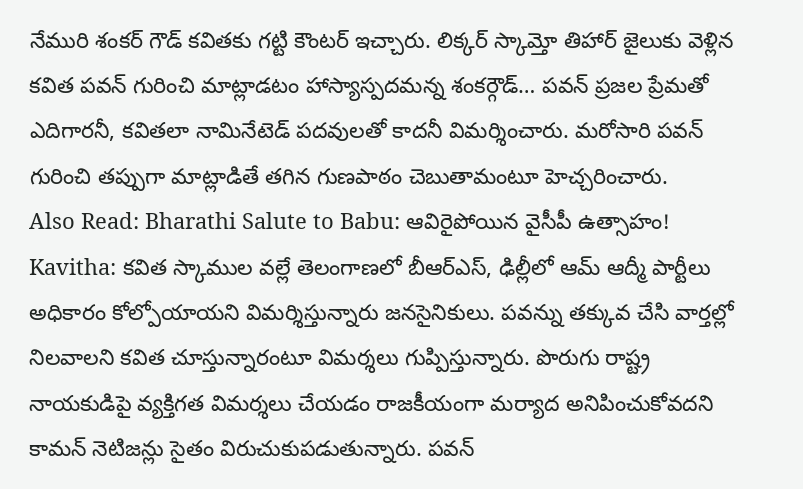నేమురి శంకర్ గౌడ్ కవితకు గట్టి కౌంటర్ ఇచ్చారు. లిక్కర్ స్కామ్తో తిహార్ జైలుకు వెళ్లిన కవిత పవన్ గురించి మాట్లాడటం హాస్యాస్పదమన్న శంకర్గౌడ్… పవన్ ప్రజల ప్రేమతో ఎదిగారనీ, కవితలా నామినేటెడ్ పదవులతో కాదనీ విమర్శించారు. మరోసారి పవన్ గురించి తప్పుగా మాట్లాడితే తగిన గుణపాఠం చెబుతామంటూ హెచ్చరించారు.
Also Read: Bharathi Salute to Babu: ఆవిరైపోయిన వైసీపీ ఉత్సాహం!
Kavitha: కవిత స్కాముల వల్లే తెలంగాణలో బీఆర్ఎస్, ఢిల్లీలో ఆమ్ ఆద్మీ పార్టీలు అధికారం కోల్పోయాయని విమర్శిస్తున్నారు జనసైనికులు. పవన్ను తక్కువ చేసి వార్తల్లో నిలవాలని కవిత చూస్తున్నారంటూ విమర్శలు గుప్పిస్తున్నారు. పొరుగు రాష్ట్ర నాయకుడిపై వ్యక్తిగత విమర్శలు చేయడం రాజకీయంగా మర్యాద అనిపించుకోవదని కామన్ నెటిజన్లు సైతం విరుచుకుపడుతున్నారు. పవన్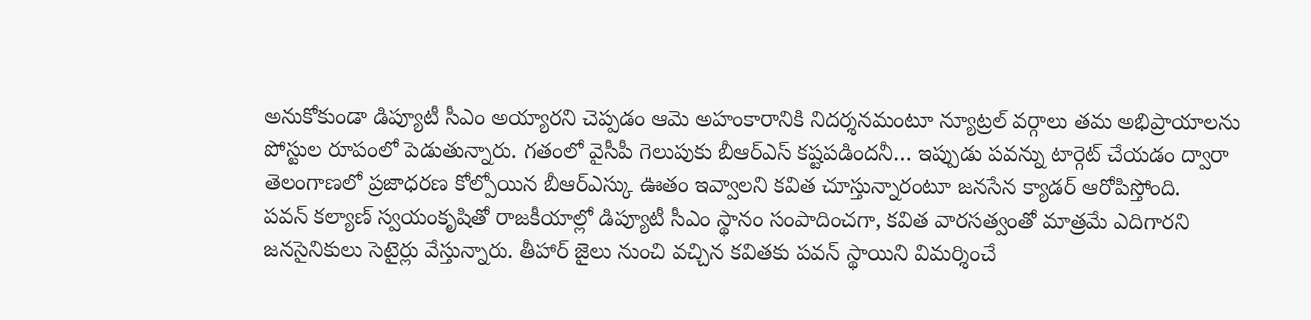అనుకోకుండా డిప్యూటీ సీఎం అయ్యారని చెప్పడం ఆమె అహంకారానికి నిదర్శనమంటూ న్యూట్రల్ వర్గాలు తమ అభిప్రాయాలను పోస్టుల రూపంలో పెడుతున్నారు. గతంలో వైసీపీ గెలుపుకు బీఆర్ఎస్ కష్టపడిందనీ… ఇప్పుడు పవన్ను టార్గెట్ చేయడం ద్వారా తెలంగాణలో ప్రజాధరణ కోల్పోయిన బీఆర్ఎస్కు ఊతం ఇవ్వాలని కవిత చూస్తున్నారంటూ జనసేన క్యాడర్ ఆరోపిస్తోంది.
పవన్ కల్యాణ్ స్వయంకృషితో రాజకీయాల్లో డిప్యూటీ సీఎం స్థానం సంపాదించగా, కవిత వారసత్వంతో మాత్రమే ఎదిగారని జనసైనికులు సెటైర్లు వేస్తున్నారు. తీహార్ జైలు నుంచి వచ్చిన కవితకు పవన్ స్థాయిని విమర్శించే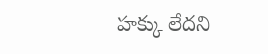హక్కు లేదని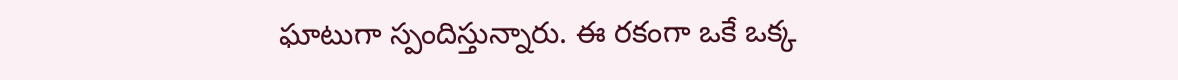ఘాటుగా స్పందిస్తున్నారు. ఈ రకంగా ఒకే ఒక్క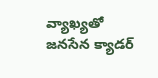వ్యాఖ్యతో జనసేన క్యాడర్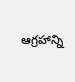ఆగ్రహాన్ని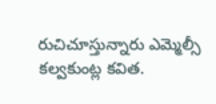రుచిచూస్తున్నారు ఎమ్మెల్సీ కల్వకుంట్ల కవిత.